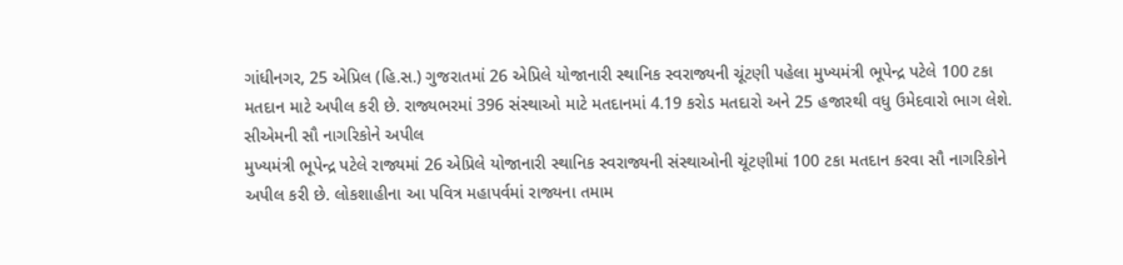ગાંધીનગર, 25 એપ્રિલ (હિ.સ.) ગુજરાતમાં 26 એપ્રિલે યોજાનારી સ્થાનિક સ્વરાજ્યની ચૂંટણી પહેલા મુખ્યમંત્રી ભૂપેન્દ્ર પટેલે 100 ટકા મતદાન માટે અપીલ કરી છે. રાજ્યભરમાં 396 સંસ્થાઓ માટે મતદાનમાં 4.19 કરોડ મતદારો અને 25 હજારથી વધુ ઉમેદવારો ભાગ લેશે.
સીએમની સૌ નાગરિકોને અપીલ
મુખ્યમંત્રી ભૂપેન્દ્ર પટેલે રાજ્યમાં 26 એપ્રિલે યોજાનારી સ્થાનિક સ્વરાજ્યની સંસ્થાઓની ચૂંટણીમાં 100 ટકા મતદાન કરવા સૌ નાગરિકોને અપીલ કરી છે. લોકશાહીના આ પવિત્ર મહાપર્વમાં રાજ્યના તમામ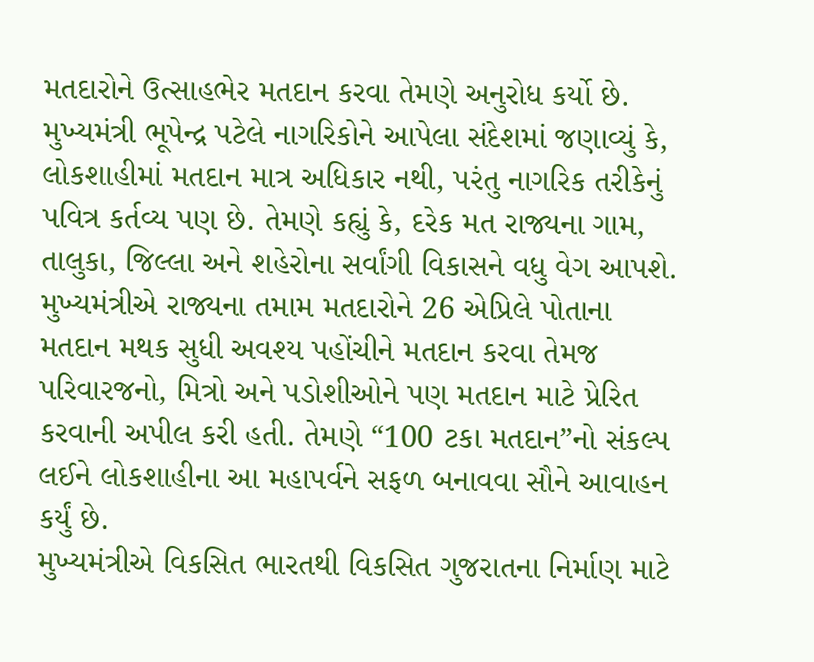મતદારોને ઉત્સાહભેર મતદાન કરવા તેમણે અનુરોધ કર્યો છે.
મુખ્યમંત્રી ભૂપેન્દ્ર પટેલે નાગરિકોને આપેલા સંદેશમાં જણાવ્યું કે, લોકશાહીમાં મતદાન માત્ર અધિકાર નથી, પરંતુ નાગરિક તરીકેનું પવિત્ર કર્તવ્ય પણ છે. તેમણે કહ્યું કે, દરેક મત રાજ્યના ગામ, તાલુકા, જિલ્લા અને શહેરોના સર્વાંગી વિકાસને વધુ વેગ આપશે.
મુખ્યમંત્રીએ રાજ્યના તમામ મતદારોને 26 એપ્રિલે પોતાના મતદાન મથક સુધી અવશ્ય પહોંચીને મતદાન કરવા તેમજ પરિવારજનો, મિત્રો અને પડોશીઓને પણ મતદાન માટે પ્રેરિત કરવાની અપીલ કરી હતી. તેમણે “100 ટકા મતદાન”નો સંકલ્પ લઈને લોકશાહીના આ મહાપર્વને સફળ બનાવવા સૌને આવાહન કર્યું છે.
મુખ્યમંત્રીએ વિકસિત ભારતથી વિકસિત ગુજરાતના નિર્માણ માટે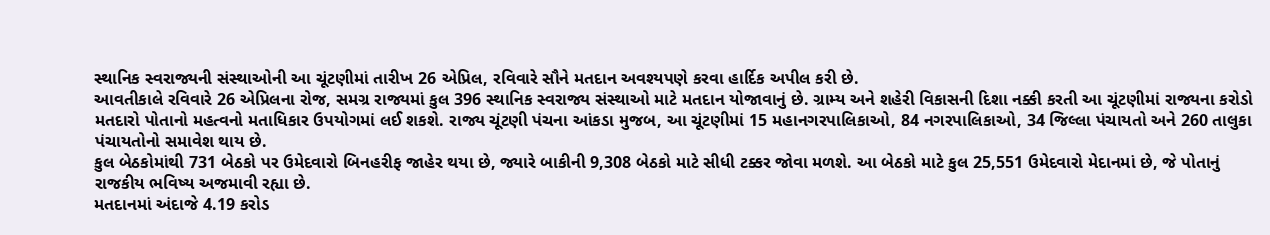સ્થાનિક સ્વરાજ્યની સંસ્થાઓની આ ચૂંટણીમાં તારીખ 26 એપ્રિલ, રવિવારે સૌને મતદાન અવશ્યપણે કરવા હાર્દિક અપીલ કરી છે.
આવતીકાલે રવિવારે 26 એપ્રિલના રોજ, સમગ્ર રાજ્યમાં કુલ 396 સ્થાનિક સ્વરાજ્ય સંસ્થાઓ માટે મતદાન યોજાવાનું છે. ગ્રામ્ય અને શહેરી વિકાસની દિશા નક્કી કરતી આ ચૂંટણીમાં રાજ્યના કરોડો મતદારો પોતાનો મહત્વનો મતાધિકાર ઉપયોગમાં લઈ શકશે. રાજ્ય ચૂંટણી પંચના આંકડા મુજબ, આ ચૂંટણીમાં 15 મહાનગરપાલિકાઓ, 84 નગરપાલિકાઓ, 34 જિલ્લા પંચાયતો અને 260 તાલુકા પંચાયતોનો સમાવેશ થાય છે.
કુલ બેઠકોમાંથી 731 બેઠકો પર ઉમેદવારો બિનહરીફ જાહેર થયા છે, જ્યારે બાકીની 9,308 બેઠકો માટે સીધી ટક્કર જોવા મળશે. આ બેઠકો માટે કુલ 25,551 ઉમેદવારો મેદાનમાં છે, જે પોતાનું રાજકીય ભવિષ્ય અજમાવી રહ્યા છે.
મતદાનમાં અંદાજે 4.19 કરોડ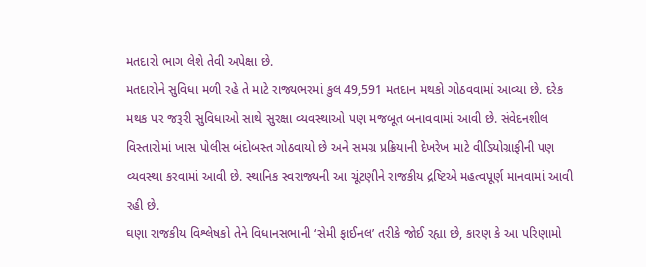મતદારો ભાગ લેશે તેવી અપેક્ષા છે.
મતદારોને સુવિધા મળી રહે તે માટે રાજ્યભરમાં કુલ 49,591 મતદાન મથકો ગોઠવવામાં આવ્યા છે. દરેક મથક પર જરૂરી સુવિધાઓ સાથે સુરક્ષા વ્યવસ્થાઓ પણ મજબૂત બનાવવામાં આવી છે. સંવેદનશીલ વિસ્તારોમાં ખાસ પોલીસ બંદોબસ્ત ગોઠવાયો છે અને સમગ્ર પ્રક્રિયાની દેખરેખ માટે વીડિયોગ્રાફીની પણ વ્યવસ્થા કરવામાં આવી છે. સ્થાનિક સ્વરાજ્યની આ ચૂંટણીને રાજકીય દ્રષ્ટિએ મહત્વપૂર્ણ માનવામાં આવી રહી છે.
ઘણા રાજકીય વિશ્લેષકો તેને વિધાનસભાની ‘સેમી ફાઈનલ’ તરીકે જોઈ રહ્યા છે, કારણ કે આ પરિણામો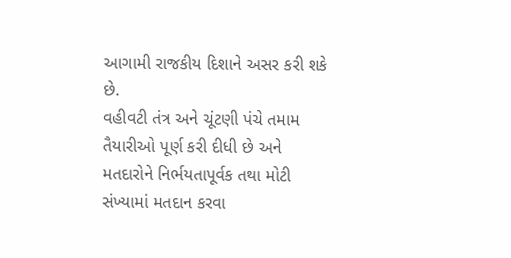આગામી રાજકીય દિશાને અસર કરી શકે છે.
વહીવટી તંત્ર અને ચૂંટણી પંચે તમામ તૈયારીઓ પૂર્ણ કરી દીધી છે અને મતદારોને નિર્ભયતાપૂર્વક તથા મોટી સંખ્યામાં મતદાન કરવા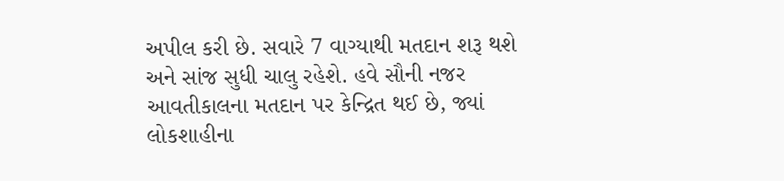અપીલ કરી છે. સવારે 7 વાગ્યાથી મતદાન શરૂ થશે અને સાંજ સુધી ચાલુ રહેશે. હવે સૌની નજર આવતીકાલના મતદાન પર કેન્દ્રિત થઈ છે, જ્યાં લોકશાહીના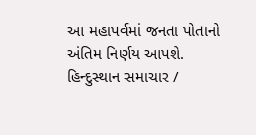આ મહાપર્વમાં જનતા પોતાનો અંતિમ નિર્ણય આપશે.
હિન્દુસ્થાન સમાચાર /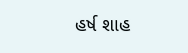હર્ષ શાહ